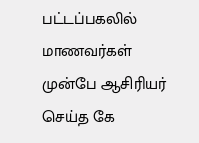பட்டப்பகலில் மாணவர்கள் முன்பே ஆசிரியர் செய்த கே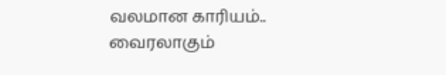வலமான காரியம்.. வைரலாகும்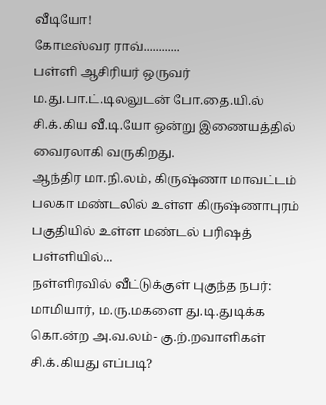வீடியோ!
கோடீஸ்வர ராவ்............
பள்ளி ஆசிரியர் ஒருவர் ம.து.பா.ட்.டிலலுடன் போ.தை.யி.ல் சி.க்.கிய வீ.டி.யோ ஒன்று இணையத்தில் வைரலாகி வருகிறது.
ஆந்திர மா.நி.லம், கிருஷ்ணா மாவட்டம் பலகா மண்டலில் உள்ள கிருஷ்ணாபுரம் பகுதியில் உள்ள மண்டல் பரிஷத் பள்ளியில்...
நள்ளிரவில் வீட்டுக்குள் புகுந்த நபர்: மாமியார், ம.ரு.மகளை து.டி.துடிக்க கொ.ன்ற அ.வ.லம்- கு.ற்.றவாளிகள் சி.க்.கியது எப்படி?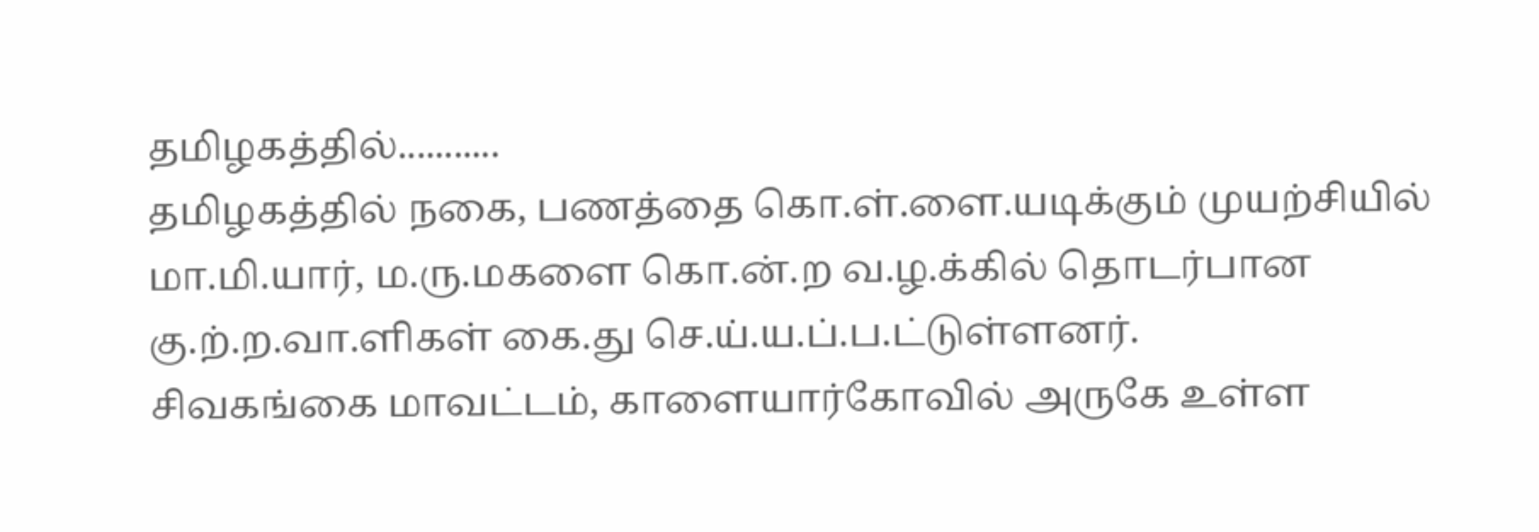தமிழகத்தில்...........
தமிழகத்தில் நகை, பணத்தை கொ.ள்.ளை.யடிக்கும் முயற்சியில் மா.மி.யார், ம.ரு.மகளை கொ.ன்.ற வ.ழ.க்கில் தொடர்பான கு.ற்.ற.வா.ளிகள் கை.து செ.ய்.ய.ப்.ப.ட்டுள்ளனர்.
சிவகங்கை மாவட்டம், காளையார்கோவில் அருகே உள்ள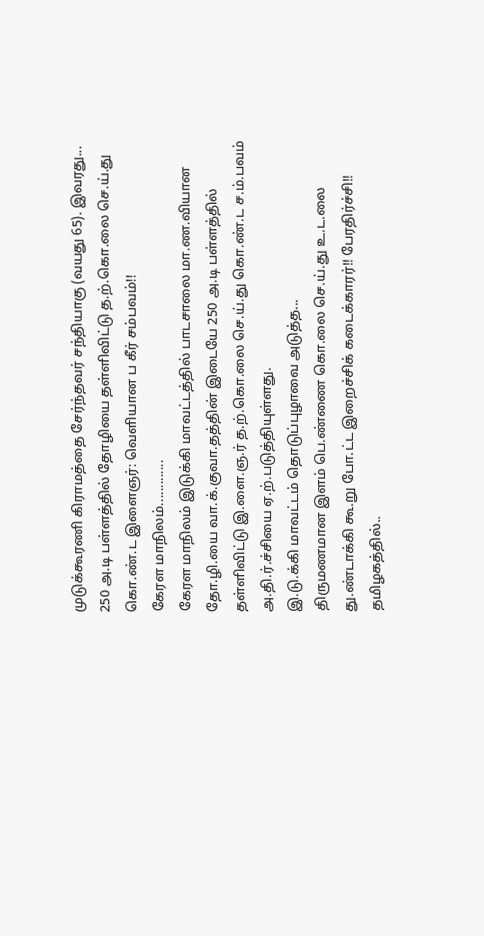முடுக்கூரணி கிராமத்தை சேர்ந்தவர் சந்தியாகு (வயது 65). இவரது...
250 அ.டி பள்ளத்தில் தோழியை தள்ளிவிட்டு த.ற்.கொ.லை செ.ய்.து கொ.ண்.ட இளைஞர்: வெளியான ப கீர் சம்பவம்!!
கேரள மாநிலம்.............
கேரள மாநிலம் இடுக்கி மாவட்டத்தில் பாடசாலை மா.ண.வியான தோ.ழி.யை வா.க்.குவா.தத்தின் இடையே 250 அ.டி பள்ளத்தில் தள்ளிவிட்டு இ.ளை.ஞ.ர் த.ற்.கொ.லை செ.ய்.து கொ.ண்.ட ச.ம்.பவம் அ.தி.ர்.ச்சியை ஏ.ற்.படுத்தியுள்ளது.
இ.டு.க்கி மாவட்டம் தொடுப்புழாவை அடுத்த...
திருமணமான இளம் பெ.ண்ணை கொ.லை செ.ய்.து உ.ட.லை து.ண்டாக்கி கூ.று போ.ட்ட இறைச்சிக் கடைக்காரர்!! பேரதிர்ச்சி!!
தமிழகத்தில்..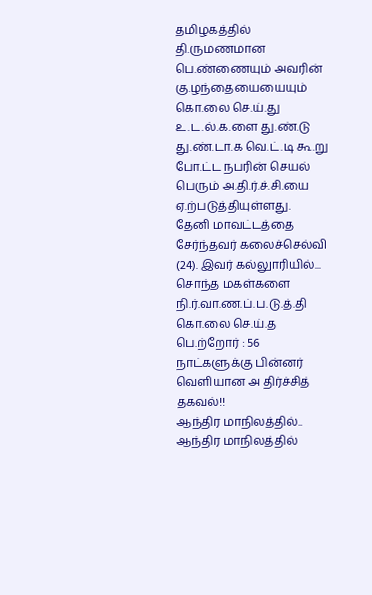தமிழகத்தில் தி.ருமணமான பெ.ண்ணையும் அவரின் கு.ழந்தையையையும் கொ.லை செ.ய்.து உ.ட.ல்.க.ளை து.ண்.டு து.ண்.டா.க வெ.ட்.டி கூ.று போ.ட்ட நபரின் செயல் பெரும் அ.தி.ர்.ச்.சி.யை ஏ.ற்படுத்தியுள்ளது.
தேனி மாவட்டத்தை சேர்ந்தவர் கலைச்செல்வி (24). இவர் கல்லுாரியில்...
சொந்த மகள்களை நி.ர்.வா.ண.ப்.ப.டு.த்.தி கொ.லை செ.ய்.த பெ.ற்றோர் : 56 நாட்களுக்கு பின்னர் வெளியான அ திர்ச்சித் தகவல்!!
ஆந்திர மாநிலத்தில்..
ஆந்திர மாநிலத்தில்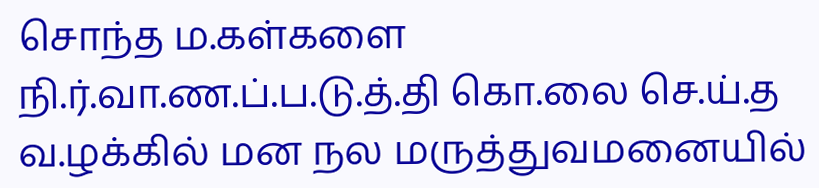சொந்த ம.கள்களை நி.ர்.வா.ண.ப்.ப.டு.த்.தி கொ.லை செ.ய்.த வ.ழக்கில் மன நல மருத்துவமனையில்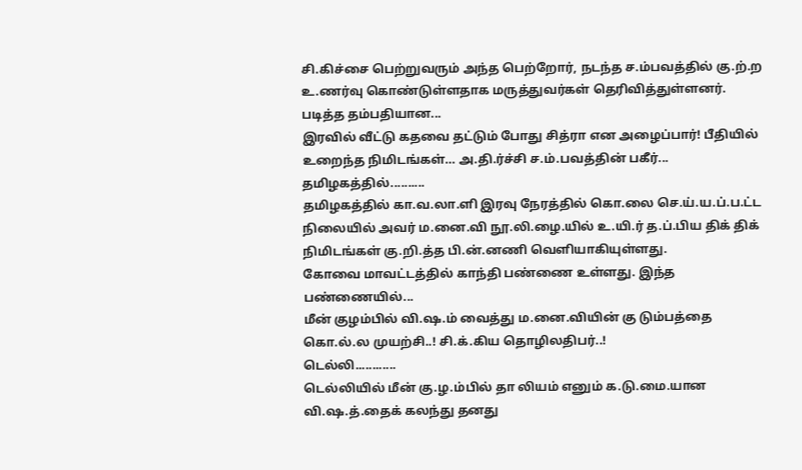சி.கிச்சை பெற்றுவரும் அந்த பெற்றோர், நடந்த ச.ம்பவத்தில் கு.ற்.ற உ.ணர்வு கொண்டுள்ளதாக மருத்துவர்கள் தெரிவித்துள்ளனர்.
படித்த தம்பதியான...
இரவில் வீட்டு கதவை தட்டும் போது சித்ரா என அழைப்பார்! பீதியில் உறைந்த நிமிடங்கள்… அ.தி.ர்ச்சி ச.ம்.பவத்தின் பகீர்...
தமிழகத்தில்..........
தமிழகத்தில் கா.வ.லா.ளி இரவு நேரத்தில் கொ.லை செ.ய்.ய.ப்.ப.ட்ட நிலையில் அவர் ம.னை.வி நூ.லி.ழை.யில் உ.யி.ர் த.ப்.பிய திக் திக் நிமிடங்கள் கு.றி.த்த பி.ன்.னணி வெளியாகியுள்ளது.
கோவை மாவட்டத்தில் காந்தி பண்ணை உள்ளது. இந்த பண்ணையில்...
மீன் குழம்பில் வி.ஷ.ம் வைத்து ம.னை.வியின் கு டும்பத்தை கொ.ல்.ல முயற்சி..! சி.க்.கிய தொழிலதிபர்..!
டெல்லி............
டெல்லியில் மீன் கு.ழ.ம்பில் தா லியம் எனும் க.டு.மை.யான வி.ஷ.த்.தைக் கலந்து தனது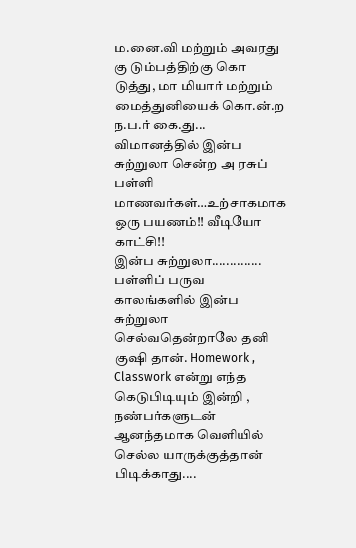ம.னை.வி மற்றும் அவரது கு டும்பத்திற்கு கொ டுத்து, மா மியார் மற்றும் மைத்துனியைக் கொ.ன்.ற ந.ப.ர் கை.து...
விமானத்தில் இன்ப சுற்றுலா சென்ற அ ரசுப் பள்ளி மாணவர்கள்…உற்சாகமாக ஒரு பயணம்!! வீடியோ காட்சி!!
இன்ப சுற்றுலா..............
பள்ளிப் பருவ காலங்களில் இன்ப சுற்றுலா செல்வதென்றாலே தனி குஷி தான். Homework , Classwork என்று எந்த கெடுபிடியும் இன்றி , நண்பர்களுடன் ஆனந்தமாக வெளியில் செல்ல யாருக்குத்தான் பிடிக்காது....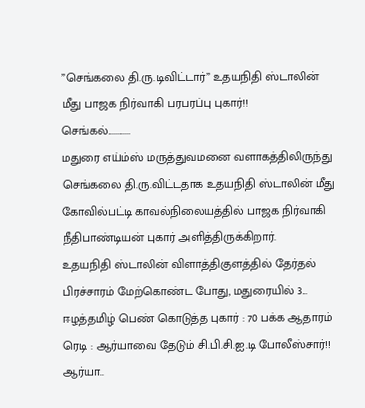”செங்கலை தி.ரு.டிவிட்டார்” உதயநிதி ஸ்டாலின் மீது பாஜக நிர்வாகி பரபரப்பு புகார்!!
செங்கல்............
மதுரை எய்ம்ஸ் மருத்துவமனை வளாகத்திலிருந்து செங்கலை தி.ரு.விட்டதாக உதயநிதி ஸ்டாலின் மீது கோவில்பட்டி காவல்நிலையத்தில் பாஜக நிர்வாகி நீதிபாண்டியன் புகார் அளித்திருக்கிறார்.
உதயநிதி ஸ்டாலின் விளாத்திகுளத்தில் தேர்தல் பிரச்சாரம் மேற்கொண்ட போது, மதுரையில் 3...
ஈழத்தமிழ் பெண் கொடுத்த புகார் : 70 பக்க ஆதாரம் ரெடி : ஆர்யாவை தேடும் சி.பி.சி.ஐ.டி போலீஸ்சார்!!
ஆர்யா..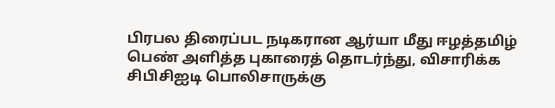பிரபல திரைப்பட நடிகரான ஆர்யா மீது ஈழத்தமிழ் பெண் அளித்த புகாரைத் தொடர்ந்து, விசாரிக்க சிபிசிஐடி பொலிசாருக்கு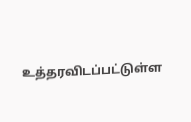உத்தரவிடப்பட்டுள்ள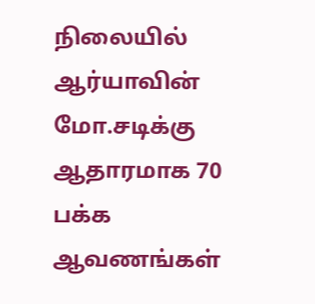நிலையில் ஆர்யாவின் மோ.சடிக்கு ஆதாரமாக 70 பக்க ஆவணங்கள்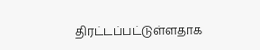திரட்டப்பட்டுள்ளதாக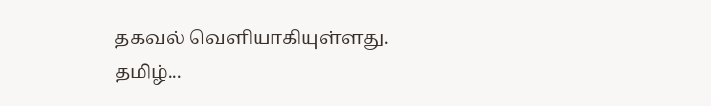தகவல் வெளியாகியுள்ளது.
தமிழ்...